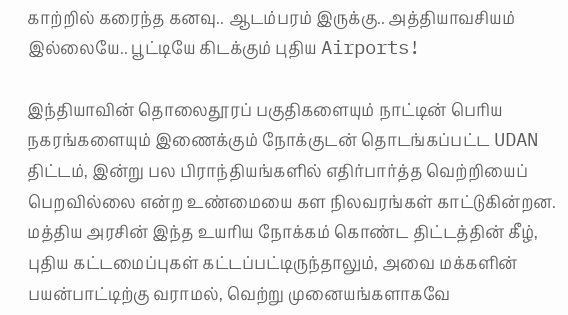காற்றில் கரைந்த கனவு.. ஆடம்பரம் இருக்கு.. அத்தியாவசியம் இல்லையே.. பூட்டியே கிடக்கும் புதிய Airports!

இந்தியாவின் தொலைதூரப் பகுதிகளையும் நாட்டின் பெரிய நகரங்களையும் இணைக்கும் நோக்குடன் தொடங்கப்பட்ட UDAN திட்டம், இன்று பல பிராந்தியங்களில் எதிர்பார்த்த வெற்றியைப் பெறவில்லை என்ற உண்மையை கள நிலவரங்கள் காட்டுகின்றன. மத்திய அரசின் இந்த உயரிய நோக்கம் கொண்ட திட்டத்தின் கீழ், புதிய கட்டமைப்புகள் கட்டப்பட்டிருந்தாலும், அவை மக்களின் பயன்பாட்டிற்கு வராமல், வெற்று முனையங்களாகவே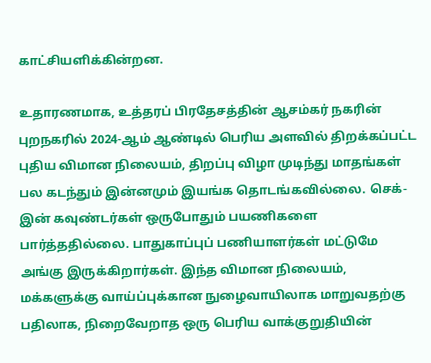காட்சியளிக்கின்றன.

உதாரணமாக, உத்தரப் பிரதேசத்தின் ஆசம்கர் நகரின் புறநகரில் 2024-ஆம் ஆண்டில் பெரிய அளவில் திறக்கப்பட்ட புதிய விமான நிலையம், திறப்பு விழா முடிந்து மாதங்கள் பல கடந்தும் இன்னமும் இயங்க தொடங்கவில்லை. செக்-இன் கவுண்டர்கள் ஒருபோதும் பயணிகளை பார்த்ததில்லை. பாதுகாப்புப் பணியாளர்கள் மட்டுமே அங்கு இருக்கிறார்கள். இந்த விமான நிலையம், மக்களுக்கு வாய்ப்புக்கான நுழைவாயிலாக மாறுவதற்கு பதிலாக, நிறைவேறாத ஒரு பெரிய வாக்குறுதியின்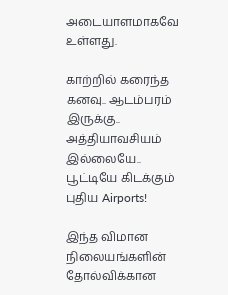அடையாளமாகவே உள்ளது.

காற்றில் கரைந்த கனவு.. ஆடம்பரம் இருக்கு.. அத்தியாவசியம் இல்லையே.. பூட்டியே கிடக்கும் புதிய Airports!

இந்த விமான நிலையங்களின் தோல்விக்கான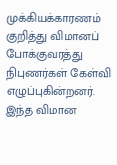முக்கியக்காரணம் குறித்து விமானப் போக்குவரத்து நிபுணர்கள் கேள்வி எழுப்புகின்றனர். இந்த விமான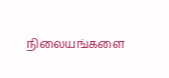நிலையங்களை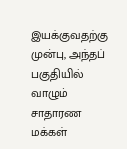இயக்குவதற்கு முன்பு, அந்தப் பகுதியில் வாழும் சாதாரண மக்கள்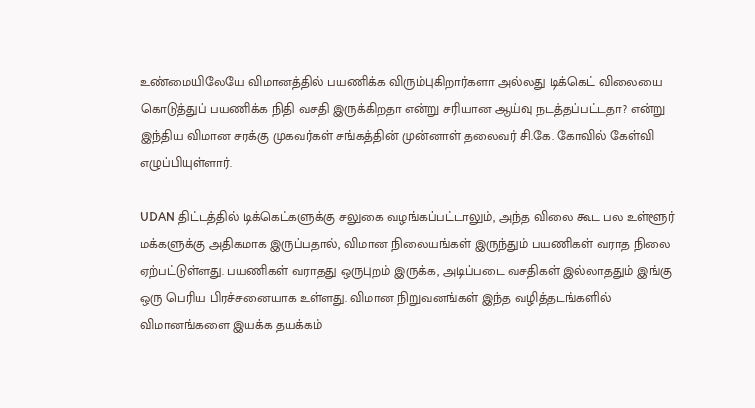உண்மையிலேயே விமானத்தில் பயணிக்க விரும்புகிறார்களா அல்லது டிக்கெட் விலையை கொடுத்துப் பயணிக்க நிதி வசதி இருக்கிறதா என்று சரியான ஆய்வு நடத்தப்பட்டதா? என்று இந்திய விமான சரக்கு முகவர்கள் சங்கத்தின் முன்னாள் தலைவர் சி.கே. கோவில் கேள்வி எழுப்பியுள்ளார்.

UDAN திட்டத்தில் டிக்கெட்களுக்கு சலுகை வழங்கப்பட்டாலும், அந்த விலை கூட பல உள்ளூர் மக்களுக்கு அதிகமாக இருப்பதால், விமான நிலையங்கள் இருந்தும் பயணிகள் வராத நிலை ஏற்பட்டுள்ளது. பயணிகள் வராதது ஒருபுறம் இருக்க, அடிப்படை வசதிகள் இல்லாததும் இங்கு ஒரு பெரிய பிரச்சனையாக உள்ளது. விமான நிறுவனங்கள் இந்த வழித்தடங்களில் விமானங்களை இயக்க தயக்கம்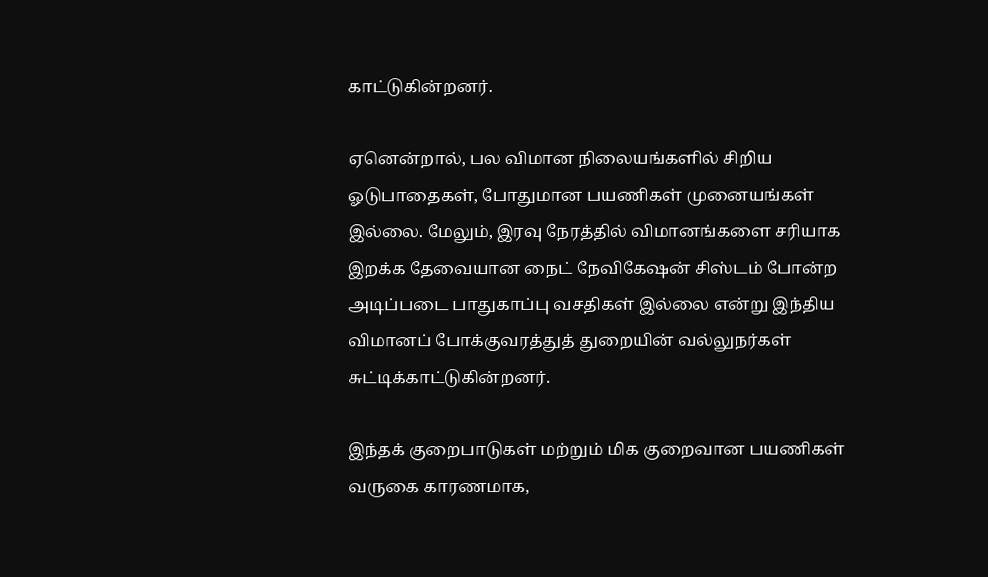காட்டுகின்றனர்.

ஏனென்றால், பல விமான நிலையங்களில் சிறிய ஓடுபாதைகள், போதுமான பயணிகள் முனையங்கள் இல்லை. மேலும், இரவு நேரத்தில் விமானங்களை சரியாக இறக்க தேவையான நைட் நேவிகேஷன் சிஸ்டம் போன்ற அடிப்படை பாதுகாப்பு வசதிகள் இல்லை என்று இந்திய விமானப் போக்குவரத்துத் துறையின் வல்லுநர்கள் சுட்டிக்காட்டுகின்றனர்.

இந்தக் குறைபாடுகள் மற்றும் மிக குறைவான பயணிகள் வருகை காரணமாக,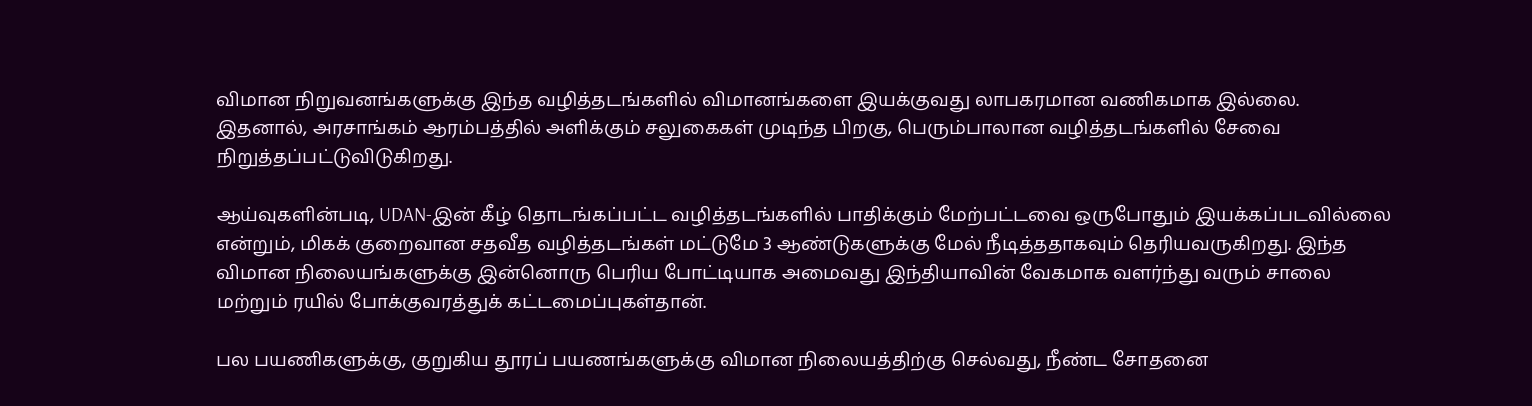விமான நிறுவனங்களுக்கு இந்த வழித்தடங்களில் விமானங்களை இயக்குவது லாபகரமான வணிகமாக இல்லை. இதனால், அரசாங்கம் ஆரம்பத்தில் அளிக்கும் சலுகைகள் முடிந்த பிறகு, பெரும்பாலான வழித்தடங்களில் சேவை நிறுத்தப்பட்டுவிடுகிறது.

ஆய்வுகளின்படி, UDAN-இன் கீழ் தொடங்கப்பட்ட வழித்தடங்களில் பாதிக்கும் மேற்பட்டவை ஒருபோதும் இயக்கப்படவில்லை என்றும், மிகக் குறைவான சதவீத வழித்தடங்கள் மட்டுமே 3 ஆண்டுகளுக்கு மேல் நீடித்ததாகவும் தெரியவருகிறது. இந்த விமான நிலையங்களுக்கு இன்னொரு பெரிய போட்டியாக அமைவது இந்தியாவின் வேகமாக வளர்ந்து வரும் சாலை மற்றும் ரயில் போக்குவரத்துக் கட்டமைப்புகள்தான்.

பல பயணிகளுக்கு, குறுகிய தூரப் பயணங்களுக்கு விமான நிலையத்திற்கு செல்வது, நீண்ட சோதனை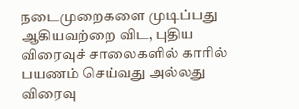நடைமுறைகளை முடிப்பது ஆகியவற்றை விட, புதிய விரைவுச் சாலைகளில் காரில் பயணம் செய்வது அல்லது விரைவு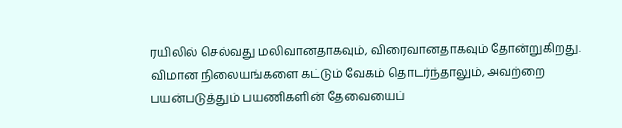ரயிலில் செல்வது மலிவானதாகவும், விரைவானதாகவும் தோன்றுகிறது. விமான நிலையங்களை கட்டும் வேகம் தொடர்ந்தாலும், அவற்றை பயன்படுத்தும் பயணிகளின் தேவையைப்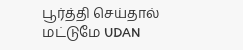பூர்த்தி செய்தால் மட்டுமே UDAN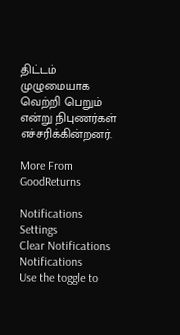திட்டம் முழுமையாக வெற்றி பெறும் என்று நிபுணர்கள் எச்சரிக்கின்றனர்.

More From GoodReturns

Notifications
Settings
Clear Notifications
Notifications
Use the toggle to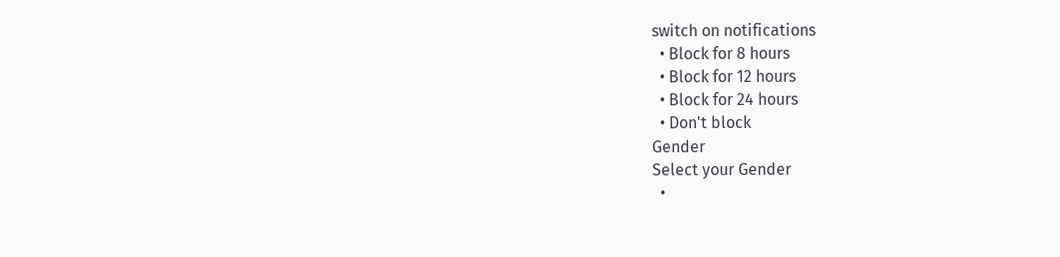switch on notifications
  • Block for 8 hours
  • Block for 12 hours
  • Block for 24 hours
  • Don't block
Gender
Select your Gender
  •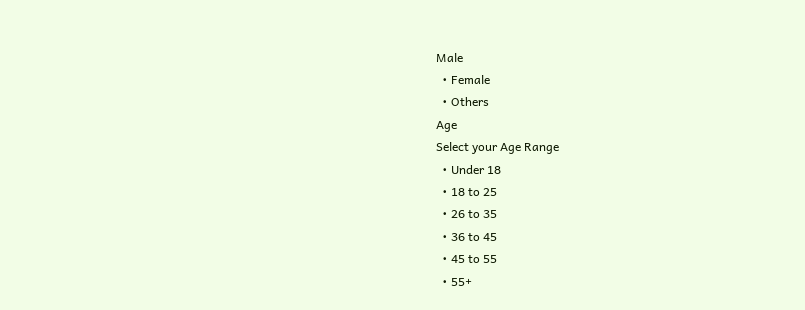Male
  • Female
  • Others
Age
Select your Age Range
  • Under 18
  • 18 to 25
  • 26 to 35
  • 36 to 45
  • 45 to 55
  • 55+